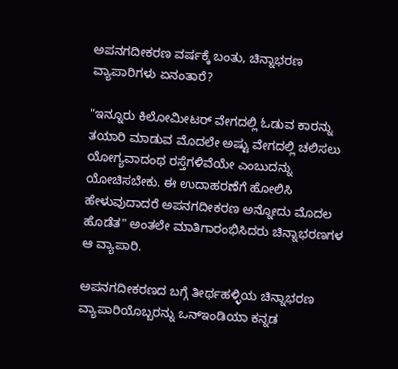ಅಪನಗದೀಕರಣ ವರ್ಷಕ್ಕೆ ಬಂತು, ಚಿನ್ನಾಭರಣ ವ್ಯಾಪಾರಿಗಳು ಏನಂತಾರೆ?

"ಇನ್ನೂರು ಕಿಲೋಮೀಟರ್ ವೇಗದಲ್ಲಿ ಓಡುವ ಕಾರನ್ನು ತಯಾರಿ ಮಾಡುವ ಮೊದಲೇ ಅಷ್ಟು ವೇಗದಲ್ಲಿ ಚಲಿಸಲು ಯೋಗ್ಯವಾದಂಥ ರಸ್ತೆಗಳಿವೆಯೇ ಎಂಬುದನ್ನು ಯೋಚಿಸಬೇಕು. ಈ ಉದಾಹರಣೆಗೆ ಹೋಲಿಸಿ ಹೇಳುವುದಾದರೆ ಅಪನಗದೀಕರಣ ಅನ್ನೋದು ಮೊದಲ ಹೊಡೆತ" ಅಂತಲೇ ಮಾತಿಗಾರಂಭಿಸಿದರು ಚಿನ್ನಾಭರಣಗಳ ಆ ವ್ಯಾಪಾರಿ.

ಅಪನಗದೀಕರಣದ ಬಗ್ಗೆ ತೀರ್ಥಹಳ್ಳಿಯ ಚಿನ್ನಾಭರಣ ವ್ಯಾಪಾರಿಯೊಬ್ಬರನ್ನು ಒನ್ಇಂಡಿಯಾ ಕನ್ನಡ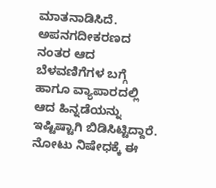ಮಾತನಾಡಿಸಿದೆ. ಅಪನಗದೀಕರಣದ ನಂತರ ಆದ ಬೆಳವಣಿಗೆಗಳ ಬಗ್ಗೆ ಹಾಗೂ ವ್ಯಾಪಾರದಲ್ಲಿ ಆದ ಹಿನ್ನಡೆಯನ್ನು ಇಷ್ಟಿಷ್ಟಾಗಿ ಬಿಡಿಸಿಟ್ಟಿದ್ದಾರೆ. ನೋಟು ನಿಷೇಧಕ್ಕೆ ಈ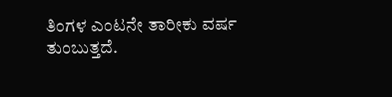ತಿಂಗಳ ಎಂಟನೇ ತಾರೀಕು ವರ್ಷ ತುಂಬುತ್ತದೆ.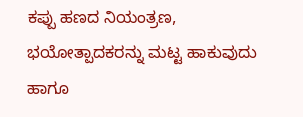ಕಪ್ಪು ಹಣದ ನಿಯಂತ್ರಣ, ಭಯೋತ್ಪಾದಕರನ್ನು ಮಟ್ಟ ಹಾಕುವುದು ಹಾಗೂ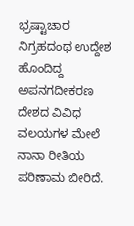ಭ್ರಷ್ಟಾಚಾರ ನಿಗ್ರಹದಂಥ ಉದ್ದೇಶ ಹೊಂದಿದ್ದ ಅಪನಗದೀಕರಣ ದೇಶದ ವಿವಿಧ ವಲಯಗಳ ಮೇಲೆ ನಾನಾ ರೀತಿಯ ಪರಿಣಾಮ ಬೀರಿದೆ.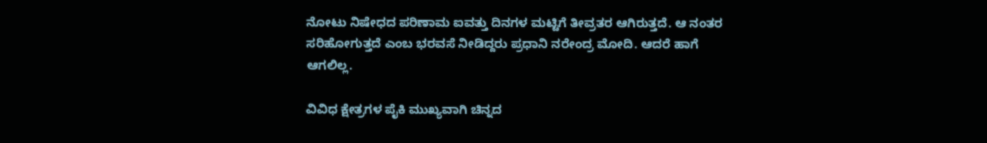ನೋಟು ನಿಷೇಧದ ಪರಿಣಾಮ ಐವತ್ತು ದಿನಗಳ ಮಟ್ಟಿಗೆ ತೀವ್ರತರ ಆಗಿರುತ್ತದೆ. ಆ ನಂತರ ಸರಿಹೋಗುತ್ತದೆ ಎಂಬ ಭರವಸೆ ನೀಡಿದ್ದರು ಪ್ರಧಾನಿ ನರೇಂದ್ರ ಮೋದಿ. ಆದರೆ ಹಾಗೆ ಆಗಲಿಲ್ಲ.

ವಿವಿಧ ಕ್ಷೇತ್ರಗಳ ಪೈಕಿ ಮುಖ್ಯವಾಗಿ ಚಿನ್ನದ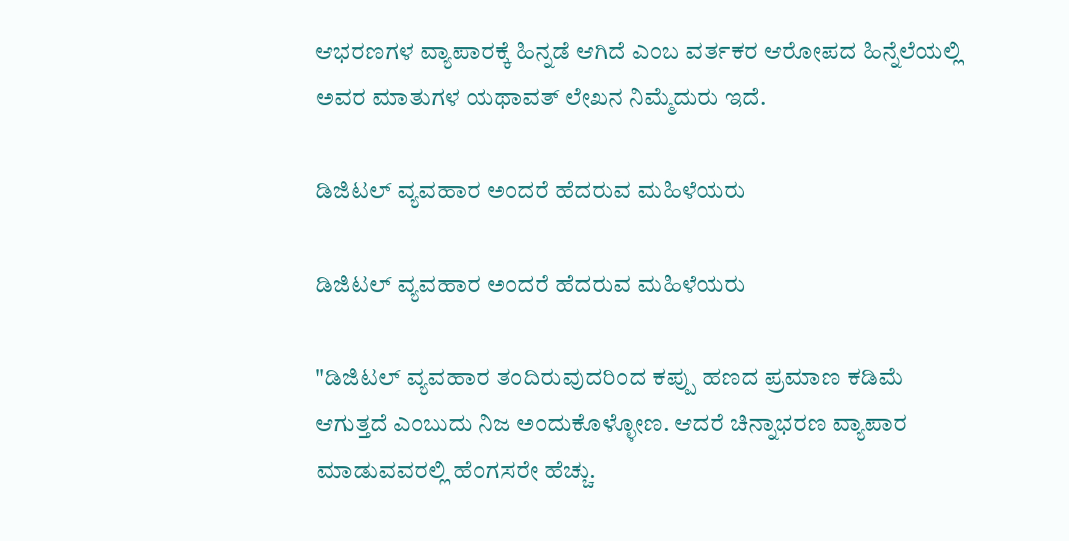ಆಭರಣಗಳ ವ್ಯಾಪಾರಕ್ಕೆ ಹಿನ್ನಡೆ ಆಗಿದೆ ಎಂಬ ವರ್ತಕರ ಆರೋಪದ ಹಿನ್ನೆಲೆಯಲ್ಲಿ ಅವರ ಮಾತುಗಳ ಯಥಾವತ್ ಲೇಖನ ನಿಮ್ಮೆದುರು ಇದೆ.

ಡಿಜಿಟಲ್ ವ್ಯವಹಾರ ಅಂದರೆ ಹೆದರುವ ಮಹಿಳೆಯರು

ಡಿಜಿಟಲ್ ವ್ಯವಹಾರ ಅಂದರೆ ಹೆದರುವ ಮಹಿಳೆಯರು

"ಡಿಜಿಟಲ್ ವ್ಯವಹಾರ ತಂದಿರುವುದರಿಂದ ಕಪ್ಪು ಹಣದ ಪ್ರಮಾಣ ಕಡಿಮೆ ಆಗುತ್ತದೆ ಎಂಬುದು ನಿಜ ಅಂದುಕೊಳ್ಳೋಣ. ಆದರೆ ಚಿನ್ನಾಭರಣ ವ್ಯಾಪಾರ ಮಾಡುವವರಲ್ಲಿ ಹೆಂಗಸರೇ ಹೆಚ್ಚು.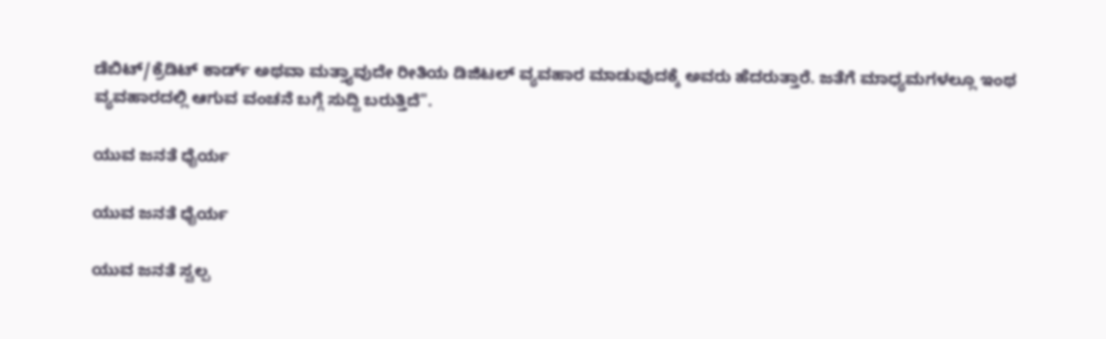ಡೆಬಿಟ್/ಕ್ರೆಡಿಟ್ ಕಾರ್ಡ್ ಅಥವಾ ಮತ್ತ್ಯಾವುದೇ ರೀತಿಯ ಡಿಜಿಟಲ್ ವ್ಯವಹಾರ ಮಾಡುವುದಕ್ಕೆ ಅವರು ಹೆದರುತ್ತಾರೆ. ಜತೆಗೆ ಮಾಧ್ಯಮಗಳಲ್ಲೂ ಇಂಥ ವ್ಯವಹಾರದಲ್ಲಿ ಆಗುವ ವಂಚನೆ ಬಗ್ಗೆ ಸುದ್ದಿ ಬರುತ್ತಿದೆ".

ಯುವ ಜನತೆ ಧೈರ್ಯ

ಯುವ ಜನತೆ ಧೈರ್ಯ

ಯುವ ಜನತೆ ಸ್ವಲ್ಪ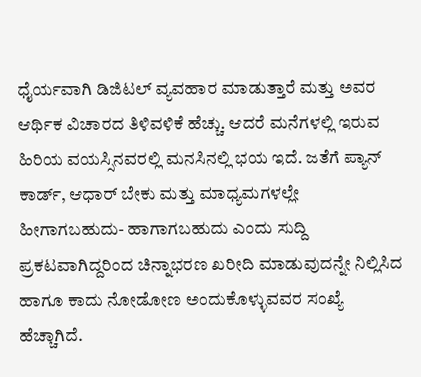ಧೈರ್ಯವಾಗಿ ಡಿಜಿಟಲ್ ವ್ಯವಹಾರ ಮಾಡುತ್ತಾರೆ ಮತ್ತು ಅವರ ಆರ್ಥಿಕ ವಿಚಾರದ ತಿಳಿವಳಿಕೆ ಹೆಚ್ಚು. ಆದರೆ ಮನೆಗಳಲ್ಲಿ ಇರುವ ಹಿರಿಯ ವಯಸ್ಸಿನವರಲ್ಲಿ ಮನಸಿನಲ್ಲಿ ಭಯ ಇದೆ. ಜತೆಗೆ ಪ್ಯಾನ್ ಕಾರ್ಡ್, ಆಧಾರ್ ಬೇಕು ಮತ್ತು ಮಾಧ್ಯಮಗಳಲ್ಲೇ ಹೀಗಾಗಬಹುದು- ಹಾಗಾಗಬಹುದು ಎಂದು ಸುದ್ದಿ ಪ್ರಕಟವಾಗಿದ್ದರಿಂದ ಚಿನ್ನಾಭರಣ ಖರೀದಿ ಮಾಡುವುದನ್ನೇ ನಿಲ್ಲಿಸಿದ ಹಾಗೂ ಕಾದು ನೋಡೋಣ ಅಂದುಕೊಳ್ಳುವವರ ಸಂಖ್ಯೆ ಹೆಚ್ಚಾಗಿದೆ.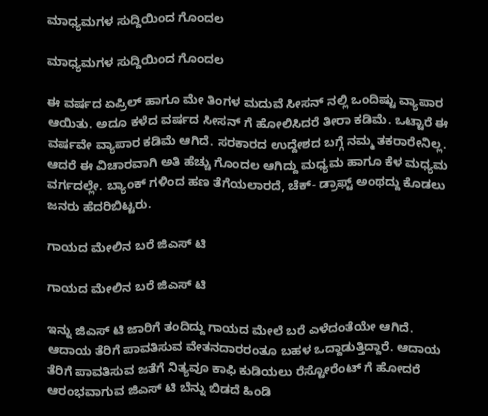ಮಾಧ್ಯಮಗಳ ಸುದ್ದಿಯಿಂದ ಗೊಂದಲ

ಮಾಧ್ಯಮಗಳ ಸುದ್ದಿಯಿಂದ ಗೊಂದಲ

ಈ ವರ್ಷದ ಏಪ್ರಿಲ್ ಹಾಗೂ ಮೇ ತಿಂಗಳ ಮದುವೆ ಸೀಸನ್ ನಲ್ಲಿ ಒಂದಿಷ್ಟು ವ್ಯಾಪಾರ ಆಯಿತು. ಅದೂ ಕಳೆದ ವರ್ಷದ ಸೀಸನ್ ಗೆ ಹೋಲಿಸಿದರೆ ತೀರಾ ಕಡಿಮೆ. ಒಟ್ಟಾರೆ ಈ ವರ್ಷವೇ ವ್ಯಾಪಾರ ಕಡಿಮೆ ಆಗಿದೆ. ಸರಕಾರದ ಉದ್ದೇಶದ ಬಗ್ಗೆ ನಮ್ಮ ತಕರಾರೇನಿಲ್ಲ. ಆದರೆ ಈ ವಿಚಾರವಾಗಿ ಅತಿ ಹೆಚ್ಚು ಗೊಂದಲ ಆಗಿದ್ದು ಮಧ್ಯಮ ಹಾಗೂ ಕೆಳ ಮಧ್ಯಮ ವರ್ಗದಲ್ಲೇ. ಬ್ಯಾಂಕ್ ಗಳಿಂದ ಹಣ ತೆಗೆಯಲಾರದೆ, ಚೆಕ್- ಡ್ರಾಫ್ಟ್ ಅಂಥದ್ದು ಕೊಡಲು ಜನರು ಹೆದರಿಬಿಟ್ಟರು.

ಗಾಯದ ಮೇಲಿನ ಬರೆ ಜಿಎಸ್ ಟಿ

ಗಾಯದ ಮೇಲಿನ ಬರೆ ಜಿಎಸ್ ಟಿ

ಇನ್ನು ಜಿಎಸ್ ಟಿ ಜಾರಿಗೆ ತಂದಿದ್ದು ಗಾಯದ ಮೇಲೆ ಬರೆ ಎಳೆದಂತೆಯೇ ಆಗಿದೆ. ಆದಾಯ ತೆರಿಗೆ ಪಾವತಿಸುವ ವೇತನದಾರರಂತೂ ಬಹಳ ಒದ್ದಾಡುತ್ತಿದ್ದಾರೆ. ಆದಾಯ ತೆರಿಗೆ ಪಾವತಿಸುವ ಜತೆಗೆ ನಿತ್ಯವೂ ಕಾಫಿ ಕುಡಿಯಲು ರೆಸ್ಟೋರೆಂಟ್ ಗೆ ಹೋದರೆ ಆರಂಭವಾಗುವ ಜಿಎಸ್ ಟಿ ಬೆನ್ನು ಬಿಡದೆ ಹಿಂಡಿ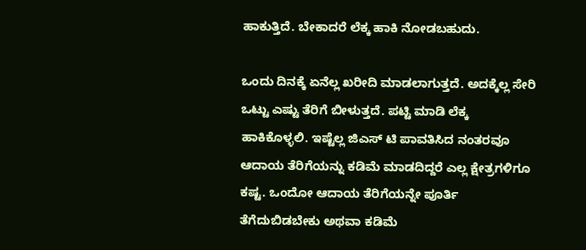ಹಾಕುತ್ತಿದೆ. ಬೇಕಾದರೆ ಲೆಕ್ಕ ಹಾಕಿ ನೋಡಬಹುದು.

ಒಂದು ದಿನಕ್ಕೆ ಏನೆಲ್ಲ ಖರೀದಿ ಮಾಡಲಾಗುತ್ತದೆ. ಅದಕ್ಕೆಲ್ಲ ಸೇರಿ ಒಟ್ಟು ಎಷ್ಟು ತೆರಿಗೆ ಬೀಳುತ್ತದೆ. ಪಟ್ಟಿ ಮಾಡಿ ಲೆಕ್ಕ ಹಾಕಿಕೊಳ್ಳಲಿ. ಇಷ್ಟೆಲ್ಲ ಜಿಎಸ್ ಟಿ ಪಾವತಿಸಿದ ನಂತರವೂ ಆದಾಯ ತೆರಿಗೆಯನ್ನು ಕಡಿಮೆ ಮಾಡದಿದ್ದರೆ ಎಲ್ಲ ಕ್ಷೇತ್ರಗಳಿಗೂ ಕಷ್ಟ. ಒಂದೋ ಆದಾಯ ತೆರಿಗೆಯನ್ನೇ ಪೂರ್ತಿ ತೆಗೆದುಬಿಡಬೇಕು ಅಥವಾ ಕಡಿಮೆ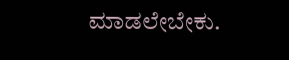ಮಾಡಲೇಬೇಕು.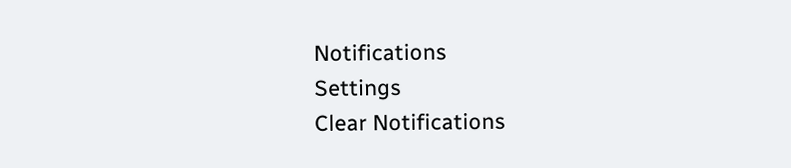Notifications
Settings
Clear Notifications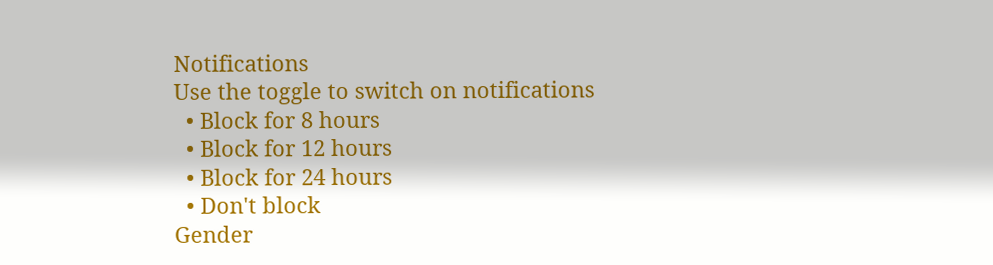Notifications
Use the toggle to switch on notifications
  • Block for 8 hours
  • Block for 12 hours
  • Block for 24 hours
  • Don't block
Gender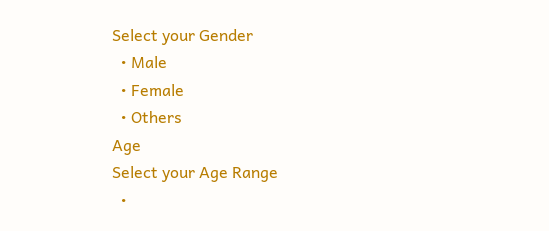Select your Gender
  • Male
  • Female
  • Others
Age
Select your Age Range
  •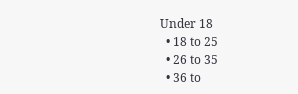Under 18
  • 18 to 25
  • 26 to 35
  • 36 to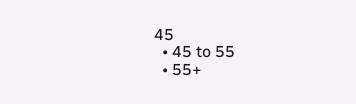45
  • 45 to 55
  • 55+